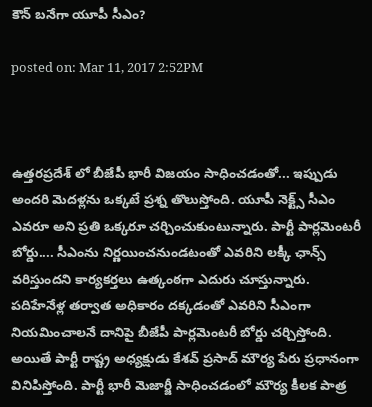కౌన్‌ బనేగా యూపీ సీఎం?

posted on: Mar 11, 2017 2:52PM



ఉత్తరప్రదేశ్ ‌లో బీజేపీ భారీ విజయం సాధించడంతో... ఇప్పుడు అందరి మెదళ్లను ఒక్కటే ప్రశ్న తొలుస్తోంది. యూపీ నెక్ట్స్ సీఎం ఎవరూ అని ప్రతి ఒక్కరూ చర్చించుకుంటున్నారు. పార్టీ పార్లమెంటరీ బోర్డు.... సీఎంను నిర్ణయించనుండటంతో ఎవరిని లక్కీ ఛాన్స్ వరిస్తుందని కార్యకర్తలు ఉత్కంఠగా ఎదురు చూస్తున్నారు. పదిహేనేళ్ల తర్వాత అధికారం దక్కడంతో ఎవరిని సీఎంగా నియమించాలనే దానిపై బీజేపీ పార్లమెంటరీ బోర్డు చర్చిస్తోంది. అయితే పార్టీ రాష్ట్ర అధ్యక్షుడు కేశవ్ ప్రసాద్ మౌర్య పేరు ప్రధానంగా వినిపిస్తోంది. పార్టీ భారీ మెజార్జీ సాధించడంలో మౌర్య కీలక పాత్ర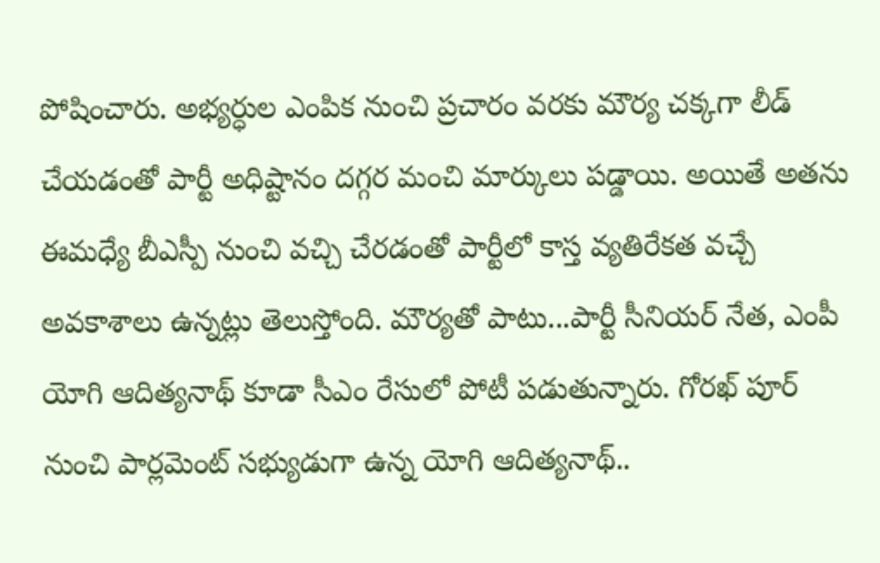పోషించారు. అభ్యర్ధుల ఎంపిక నుంచి ప్రచారం వరకు మౌర్య చక్కగా లీడ్ చేయడంతో పార్టీ అధిష్టానం దగ్గర మంచి మార్కులు పడ్డాయి. అయితే అతను ఈమధ్యే బీఎస్పీ నుంచి వచ్చి చేరడంతో పార్టీలో కాస్త వ్యతిరేకత వచ్చే అవకాశాలు ఉన్నట్లు తెలుస్తోంది. మౌర్యతో పాటు...పార్టీ సీనియర్ నేత, ఎంపీ యోగి ఆదిత్యనాథ్ కూడా సీఎం రేసులో పోటీ పడుతున్నారు. గోరఖ్ పూర్ నుంచి పార్లమెంట్ సభ్యుడుగా ఉన్న యోగి ఆదిత్యనాథ్..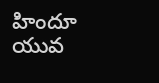హిందూ యువ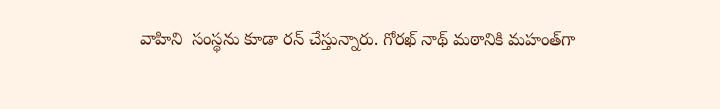వాహిని  సంస్థను కూడా రన్ చేస్తున్నారు. గోరఖ్ నాథ్ మఠానికి మహంత్‌గా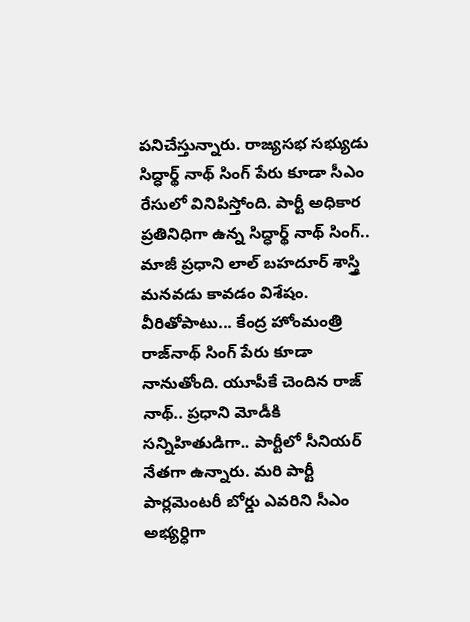పనిచేస్తున్నారు. రాజ్యసభ సభ్యుడు సిద్ధార్థ్ నాథ్ సింగ్ పేరు కూడా సీఎం రేసులో వినిపిస్తోంది. పార్టీ అధికార ప్రతినిధిగా ఉన్న సిద్ధార్థ్ నాథ్ సింగ్.. మాజీ ప్రధాని లాల్ బహదూర్ శాస్త్రి మనవడు కావడం విశేషం. వీరితోపాటు... కేంద్ర హోంమంత్రి రాజ్‌నాథ్ సింగ్ పేరు కూడా నానుతోంది. యూపీకే చెందిన రాజ్ నాథ్.. ప్రధాని మోడీకి సన్నిహితుడిగా.. పార్టీలో సీనియర్ నేతగా ఉన్నారు. మరి పార్టీ పార్లమెంటరీ బోర్డు ఎవరిని సీఎం అభ్యర్ధిగా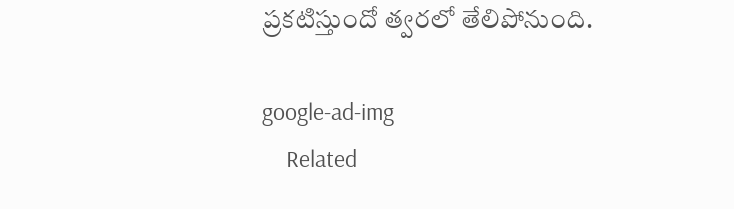ప్రకటిస్తుందో త్వరలో తేలిపోనుంది.

google-ad-img
    Related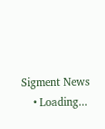Sigment News
    • Loading...